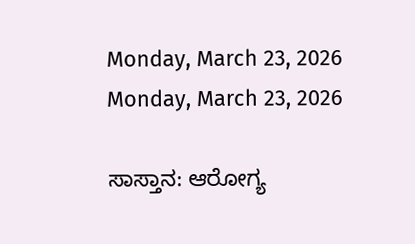Monday, March 23, 2026
Monday, March 23, 2026

ಸಾಸ್ತಾನ: ಆರೋಗ್ಯ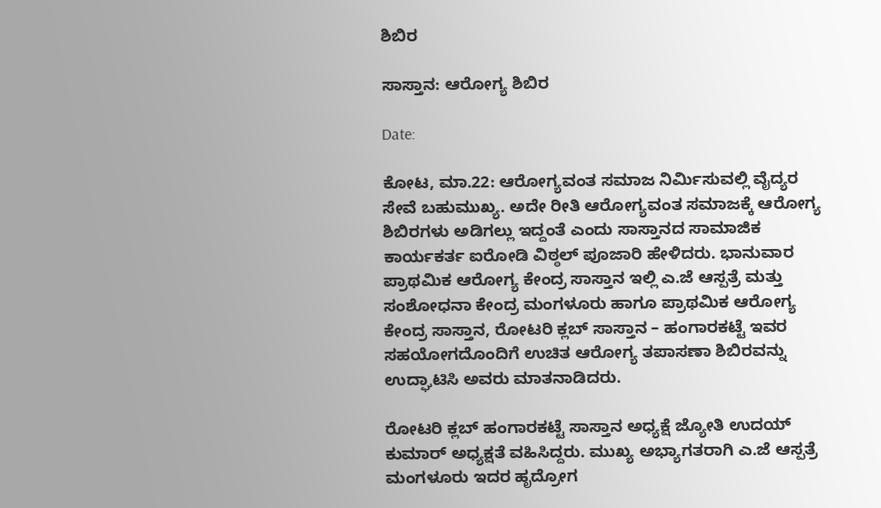ಶಿಬಿರ

ಸಾಸ್ತಾನ: ಆರೋಗ್ಯ ಶಿಬಿರ

Date:

ಕೋಟ, ಮಾ.22: ಆರೋಗ್ಯವಂತ ಸಮಾಜ ನಿರ್ಮಿಸುವಲ್ಲಿ ವೈದ್ಯರ ಸೇವೆ ಬಹುಮುಖ್ಯ. ಅದೇ ರೀತಿ ಆರೋಗ್ಯವಂತ ಸಮಾಜಕ್ಕೆ ಆರೋಗ್ಯ ಶಿಬಿರಗಳು ಅಡಿಗಲ್ಲು ಇದ್ದಂತೆ ಎಂದು ಸಾಸ್ತಾನದ ಸಾಮಾಜಿಕ ಕಾರ್ಯಕರ್ತ ಐರೋಡಿ ವಿಠ್ಠಲ್ ಪೂಜಾರಿ ಹೇಳಿದರು. ಭಾನುವಾರ ಪ್ರಾಥಮಿಕ ಆರೋಗ್ಯ ಕೇಂದ್ರ ಸಾಸ್ತಾನ ಇಲ್ಲಿ ಎ.ಜೆ ಆಸ್ಪತ್ರೆ ಮತ್ತು ಸಂಶೋಧನಾ ಕೇಂದ್ರ ಮಂಗಳೂರು ಹಾಗೂ ಪ್ರಾಥಮಿಕ ಆರೋಗ್ಯ ಕೇಂದ್ರ ಸಾಸ್ತಾನ, ರೋಟರಿ ಕ್ಲಬ್ ಸಾಸ್ತಾನ – ಹಂಗಾರಕಟ್ಟೆ ಇವರ ಸಹಯೋಗದೊಂದಿಗೆ ಉಚಿತ ಆರೋಗ್ಯ ತಪಾಸಣಾ ಶಿಬಿರವನ್ನು ಉದ್ಘಾಟಿಸಿ ಅವರು ಮಾತನಾಡಿದರು.

ರೋಟರಿ ಕ್ಲಬ್ ಹಂಗಾರಕಟ್ಟೆ ಸಾಸ್ತಾನ ಅಧ್ಯಕ್ಷೆ ಜ್ಯೋತಿ ಉದಯ್ ಕುಮಾರ್ ಅಧ್ಯಕ್ಷತೆ ವಹಿಸಿದ್ದರು. ಮುಖ್ಯ ಅಭ್ಯಾಗತರಾಗಿ ಎ.ಜೆ ಆಸ್ಪತ್ರೆ ಮಂಗಳೂರು ಇದರ ಹೃದ್ರೋಗ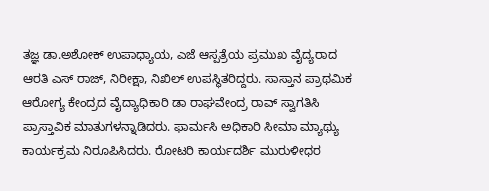ತಜ್ಞ ಡಾ.ಅಶೋಕ್ ಉಪಾಧ್ಯಾಯ, ಎಜೆ ಆಸ್ಪತ್ರೆಯ ಪ್ರಮುಖ ವೈದ್ಯರಾದ ಆರತಿ ಎಸ್ ರಾಜ್, ನಿರೀಕ್ಷಾ, ನಿಖಿಲ್ ಉಪಸ್ಥಿತರಿದ್ದರು. ಸಾಸ್ತಾನ ಪ್ರಾಥಮಿಕ ಆರೋಗ್ಯ ಕೇಂದ್ರದ ವೈದ್ಯಾಧಿಕಾರಿ ಡಾ ರಾಘವೇಂದ್ರ ರಾವ್ ಸ್ವಾಗತಿಸಿ ಪ್ರಾಸ್ತಾವಿಕ ಮಾತುಗಳನ್ನಾಡಿದರು. ಫಾರ್ಮಸಿ ಅಧಿಕಾರಿ ಸೀಮಾ ಮ್ಯಾಥ್ಯು ಕಾರ್ಯಕ್ರಮ ನಿರೂಪಿಸಿದರು. ರೋಟರಿ ಕಾರ್ಯದರ್ಶಿ ಮುರುಳೀಧರ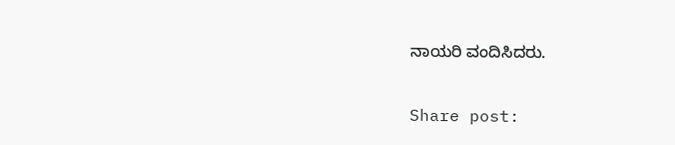ನಾಯರಿ ವಂದಿಸಿದರು.

Share post: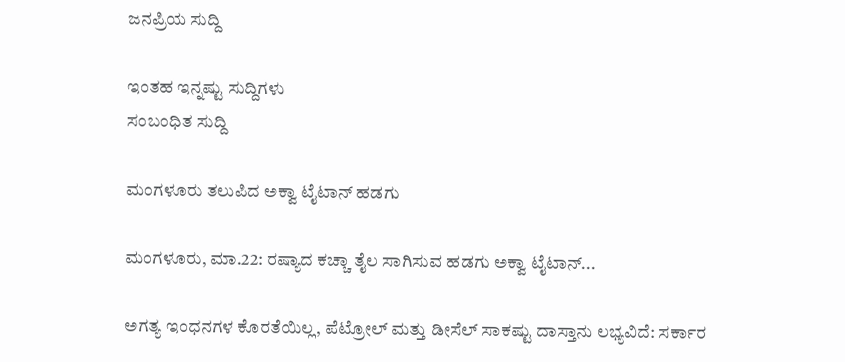ಜನಪ್ರಿಯ ಸುದ್ದಿ

ಇಂತಹ ಇನ್ನಷ್ಟು ಸುದ್ದಿಗಳು
ಸಂಬಂಧಿತ ಸುದ್ದಿ

ಮಂಗಳೂರು ತಲುಪಿದ ಅಕ್ವಾ ಟೈಟಾನ್ ಹಡಗು

ಮಂಗಳೂರು, ಮಾ.22: ರಷ್ಯಾದ ಕಚ್ಚಾ ತೈಲ ಸಾಗಿಸುವ ಹಡಗು ಅಕ್ವಾ ಟೈಟಾನ್...

ಅಗತ್ಯ ಇಂಧನಗಳ ಕೊರತೆಯಿಲ್ಲ, ಪೆಟ್ರೋಲ್ ಮತ್ತು ಡೀಸೆಲ್ ಸಾಕಷ್ಟು ದಾಸ್ತಾನು ಲಭ್ಯವಿದೆ: ಸರ್ಕಾರ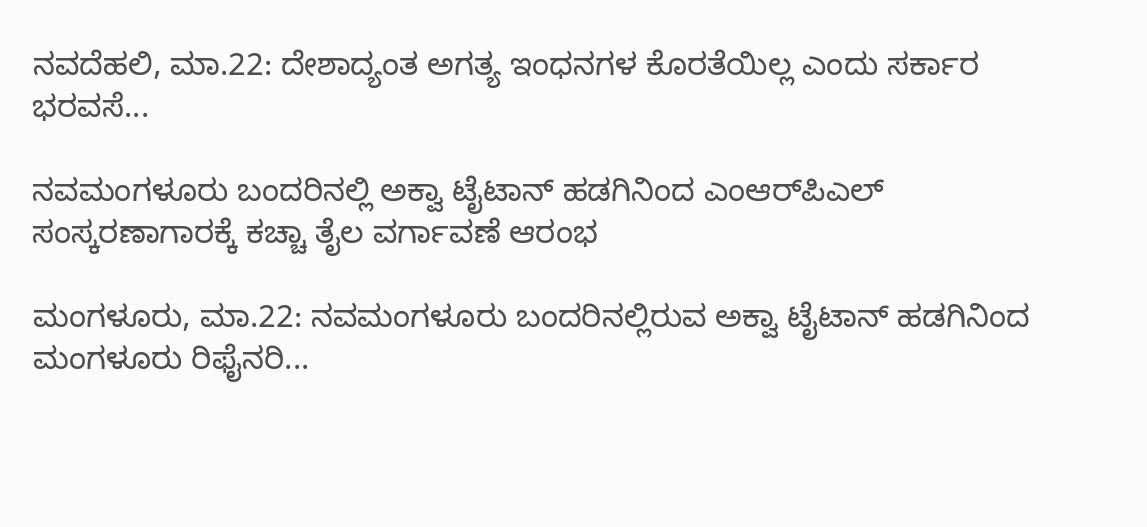ನವದೆಹಲಿ, ಮಾ.22: ದೇಶಾದ್ಯಂತ ಅಗತ್ಯ ಇಂಧನಗಳ ಕೊರತೆಯಿಲ್ಲ ಎಂದು ಸರ್ಕಾರ ಭರವಸೆ...

ನವಮಂಗಳೂರು ಬಂದರಿನಲ್ಲಿ ಅಕ್ವಾ ಟೈಟಾನ್ ಹಡಗಿನಿಂದ ಎಂಆರ್‌ಪಿಎಲ್ ಸಂಸ್ಕರಣಾಗಾರಕ್ಕೆ ಕಚ್ಚಾ ತೈಲ ವರ್ಗಾವಣೆ ಆರಂಭ

ಮಂಗಳೂರು, ಮಾ.22: ನವಮಂಗಳೂರು ಬಂದರಿನಲ್ಲಿರುವ ಅಕ್ವಾ ಟೈಟಾನ್ ಹಡಗಿನಿಂದ ಮಂಗಳೂರು ರಿಫೈನರಿ...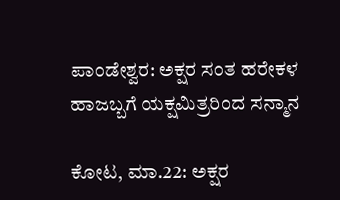ಪಾಂಡೇಶ್ವರ: ಅಕ್ಷರ ಸಂತ ಹರೇಕಳ ಹಾಜಬ್ಬಗೆ ಯಕ್ಷಮಿತ್ರರಿಂದ ಸನ್ಮಾನ

ಕೋಟ, ಮಾ.22: ಅಕ್ಷರ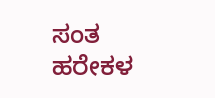ಸಂತ ಹರೇಕಳ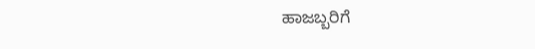ಹಾಜಬ್ಬರಿಗೆ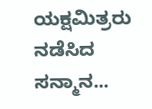ಯಕ್ಷಮಿತ್ರರು ನಡೆಸಿದ ಸನ್ಮಾನ...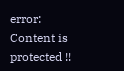error: Content is protected !!